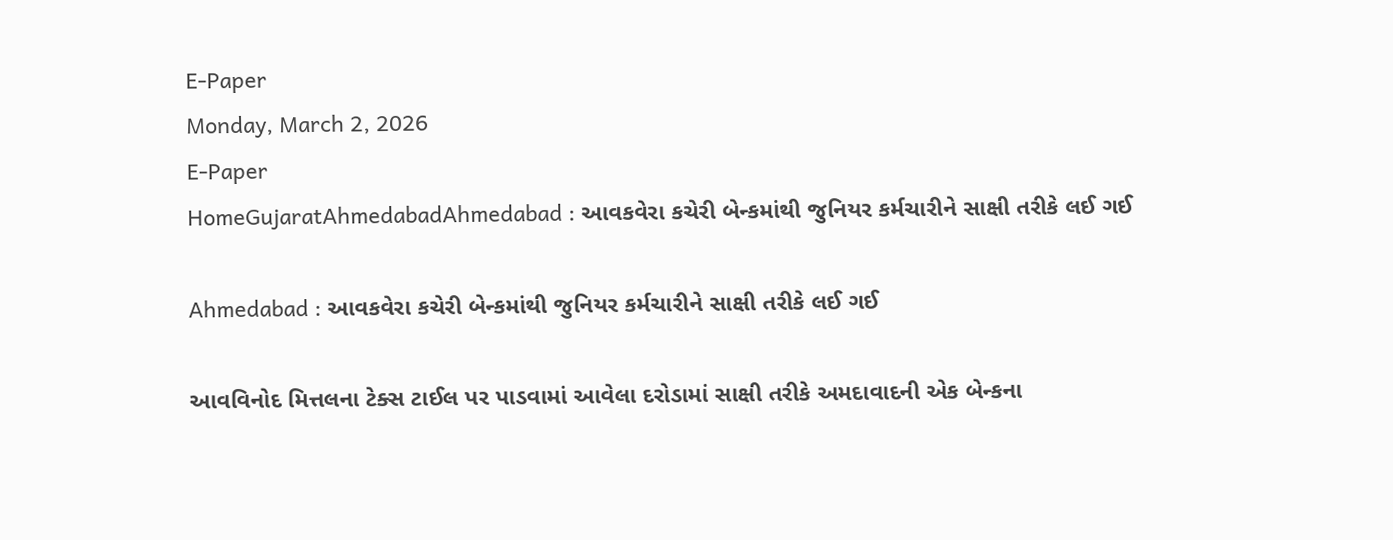E-Paper
Monday, March 2, 2026
E-Paper
HomeGujaratAhmedabadAhmedabad : આવકવેરા કચેરી બેન્કમાંથી જુનિયર કર્મચારીને સાક્ષી તરીકે લઈ ગઈ

Ahmedabad : આવકવેરા કચેરી બેન્કમાંથી જુનિયર કર્મચારીને સાક્ષી તરીકે લઈ ગઈ

આવવિનોદ મિત્તલના ટેક્સ ટાઈલ પર પાડવામાં આવેલા દરોડામાં સાક્ષી તરીકે અમદાવાદની એક બેન્કના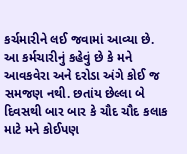કર્ચમારીને લઈ જવામાં આવ્યા છે. આ કર્મચારીનું કહેવું છે કે મને આવકવેરા અને દરોડા અંગે કોઈ જ સમજણ નથી. છતાંય છેલ્લા બે દિવસથી બાર બાર કે ચૌદ ચૌદ કલાક માટે મને કોઈપણ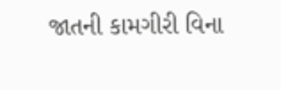જાતની કામગીરી વિના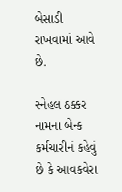બેસાડી રાખવામાં આવે છે.

સ્નેહલ ઠક્કર નામના બેન્ક કર્મચારીનં કહેવું છે કે આવકવેરા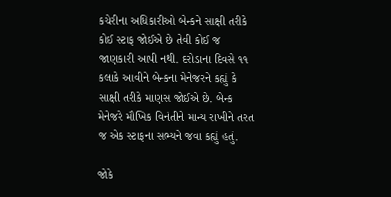કચેરીના અધિકારીઓ બેન્કને સાક્ષી તરીકે કોઈ સ્ટાફ જોઈએ છે તેવી કોઈ જ જાણકારી આપી નથી. દરોડાના દિવસે ૧૧ કલાકે આવીને બેન્કના મેનેજરને કહ્યું કે સાક્ષી તરીકે માણસ જોઈએ છે. બેન્ક મેનેજરે મૌખિક વિનંતીને માન્ય રાખીને તરત જ એક સ્ટાફના સભ્યને જવા કહ્યું હતું.

જોકે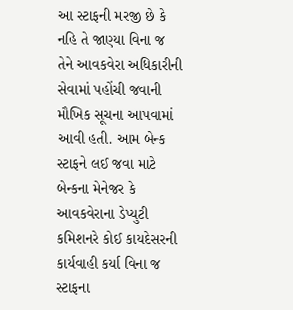આ સ્ટાફની મરજી છે કે નહિ તે જાણ્યા વિના જ તેને આવકવેરા અધિકારીની સેવામાં પહોંચી જવાની મૌખિક સૂચના આપવામાં આવી હતી. આમ બેન્ક સ્ટાફને લઈ જવા માટે બેન્કના મેનેજર કે આવકવેરાના ડેપ્યુટી કમિશનરે કોઈ કાયદેસરની કાર્યવાહી કર્યા વિના જ સ્ટાફના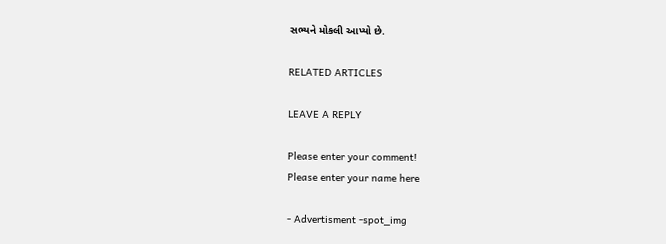સભ્યને મોકલી આપ્યો છે.

RELATED ARTICLES

LEAVE A REPLY

Please enter your comment!
Please enter your name here

- Advertisment -spot_img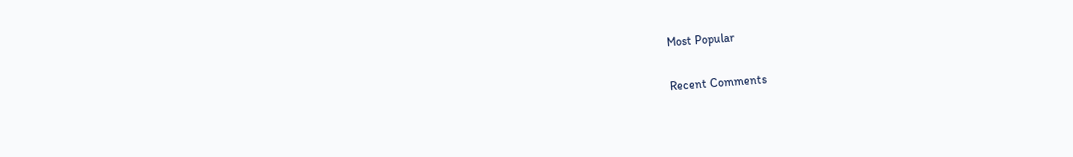Most Popular

Recent Comments